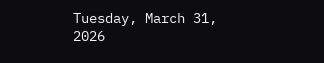Tuesday, March 31, 2026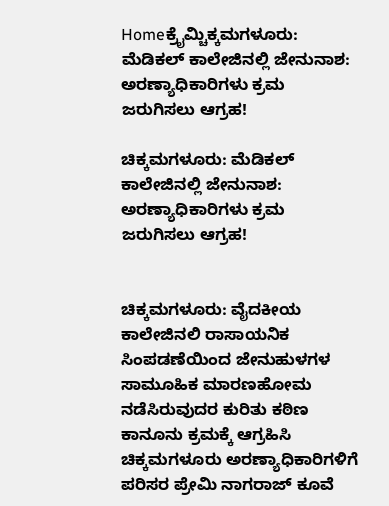Homeಕ್ರೈಮ್ಚಿಕ್ಕಮಗಳೂರು: ಮೆಡಿಕಲ್‌ ಕಾಲೇಜಿನಲ್ಲಿ ಜೇನುನಾಶ: ಅರಣ್ಯಾಧಿಕಾರಿಗಳು ಕ್ರಮ ಜರುಗಿಸಲು ಆಗ್ರಹ!

ಚಿಕ್ಕಮಗಳೂರು: ಮೆಡಿಕಲ್‌ ಕಾಲೇಜಿನಲ್ಲಿ ಜೇನುನಾಶ: ಅರಣ್ಯಾಧಿಕಾರಿಗಳು ಕ್ರಮ ಜರುಗಿಸಲು ಆಗ್ರಹ!


ಚಿಕ್ಕಮಗಳೂರು: ವೈದಕೀಯ ಕಾಲೇಜಿನಲಿ ರಾಸಾಯನಿಕ ಸಿಂಪಡಣೆಯಿಂದ ಜೇನುಹುಳಗಳ ಸಾಮೂಹಿಕ ಮಾರಣಹೋಮ ನಡೆಸಿರುವುದರ ಕುರಿತು ಕಠಿಣ ಕಾನೂನು ಕ್ರಮಕ್ಕೆ ಆಗ್ರಹಿಸಿ ಚಿಕ್ಕಮಗಳೂರು ಅರಣ್ಯಾಧಿಕಾರಿಗಳಿಗೆ ಪರಿಸರ ಪ್ರೇಮಿ ನಾಗರಾಜ್‌ ಕೂವೆ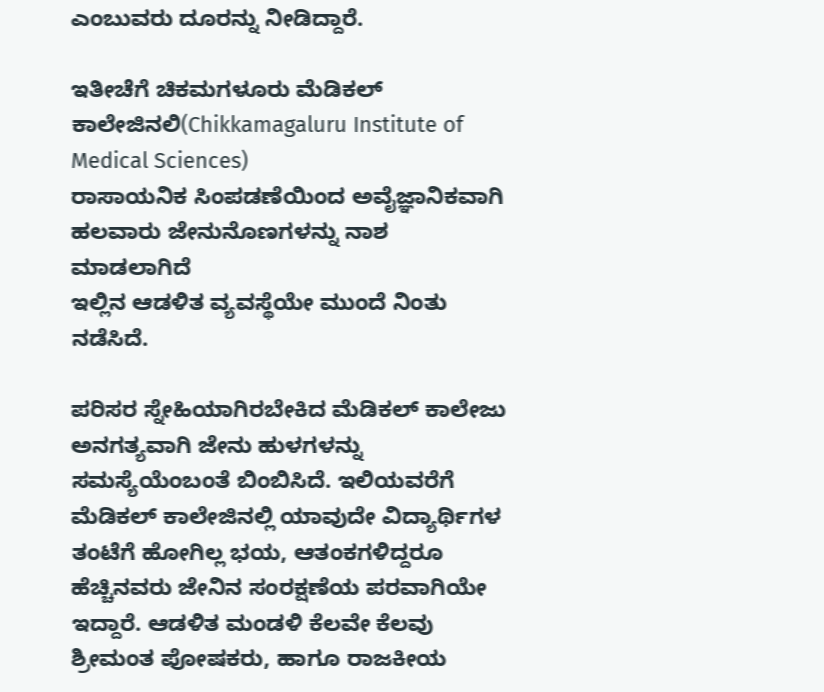ಎಂಬುವರು ದೂರನ್ನು ನೀಡಿದ್ದಾರೆ.

ಇತೀಚೆಗೆ ಚಿಕಮಗಳೂರು ಮೆಡಿಕಲ್ ಕಾಲೇಜಿನಲಿ(Chikkamagaluru Institute of Medical Sciences)
ರಾಸಾಯನಿಕ ಸಿಂಪಡಣೆಯಿಂದ ಅವೈಜ್ಞಾನಿಕವಾಗಿ ಹಲವಾರು ಜೇನುನೊಣಗಳನ್ನು ನಾಶ ಮಾಡಲಾಗಿದೆ
ಇಲ್ಲಿನ ಆಡಳಿತ ವ್ಯವಸ್ಥೆಯೇ ಮುಂದೆ ನಿಂತು ನಡೆಸಿದೆ.

ಪರಿಸರ ಸ್ನೇಹಿಯಾಗಿರಬೇಕಿದ ಮೆಡಿಕಲ್ ಕಾಲೇಜು ಅನಗತ್ಯವಾಗಿ ಜೇನು ಹುಳಗಳನ್ನು ಸಮಸ್ಯೆಯೆಂಬಂತೆ ಬಿಂಬಿಸಿದೆ. ಇಲಿಯವರೆಗೆ ಮೆಡಿಕಲ್ ಕಾಲೇಜಿನಲ್ಲಿ ಯಾವುದೇ ವಿದ್ಯಾರ್ಥಿಗಳ ತಂಟೆಗೆ ಹೋಗಿಲ್ಲ ಭಯ, ಆತಂಕಗಳಿದ್ದರೂ ಹೆಚ್ಚಿನವರು ಜೇನಿನ ಸಂರಕ್ಷಣೆಯ ಪರವಾಗಿಯೇ ಇದ್ದಾರೆ. ಆಡಳಿತ ಮಂಡಳಿ ಕೆಲವೇ ಕೆಲವು ಶ್ರೀಮಂತ ಪೋಷಕರು, ಹಾಗೂ ರಾಜಕೀಯ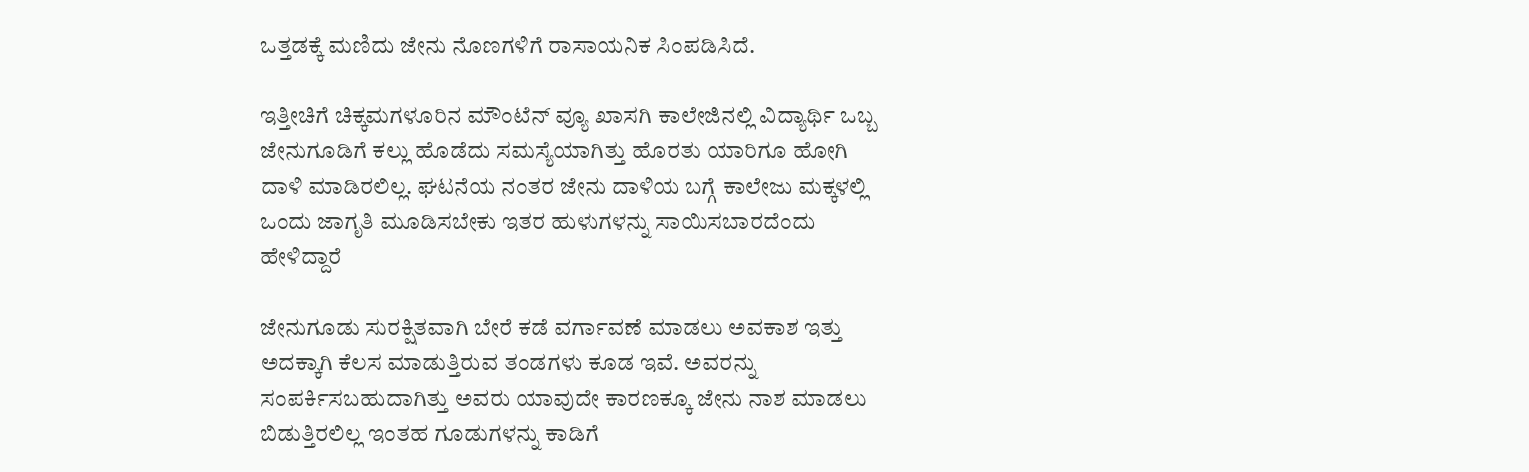ಒತ್ತಡಕ್ಕೆ ಮಣಿದು ಜೇನು ನೊಣಗಳಿಗೆ ರಾಸಾಯನಿಕ ಸಿಂಪಡಿಸಿದೆ.

ಇತ್ತೀಚಿಗೆ ಚಿಕ್ಕಮಗಳೂರಿನ ಮೌಂಟೆನ್‌ ವ್ಯೂ ಖಾಸಗಿ ಕಾಲೇಜಿನಲ್ಲಿ ವಿದ್ಯಾರ್ಥಿ ಒಬ್ಬ ಜೇನುಗೂಡಿಗೆ ಕಲ್ಲು ಹೊಡೆದು ಸಮಸ್ಯೆಯಾಗಿತ್ತು ಹೊರತು ಯಾರಿಗೂ ಹೋಗಿ ದಾಳಿ ಮಾಡಿರಲಿಲ್ಲ. ಘಟನೆಯ ನಂತರ ಜೇನು ದಾಳಿಯ ಬಗ್ಗೆ ಕಾಲೇಜು ಮಕ್ಕಳಲ್ಲಿ ಒಂದು ಜಾಗೃತಿ ಮೂಡಿಸಬೇಕು ಇತರ ಹುಳುಗಳನ್ನು ಸಾಯಿಸಬಾರದೆಂದು ಹೇಳಿದ್ದಾರೆ

ಜೇನುಗೂಡು ಸುರಕ್ಷಿತವಾಗಿ ಬೇರೆ ಕಡೆ ವರ್ಗಾವಣೆ ಮಾಡಲು ಅವಕಾಶ ಇತ್ತು ಅದಕ್ಕಾಗಿ ಕೆಲಸ ಮಾಡುತ್ತಿರುವ ತಂಡಗಳು ಕೂಡ ಇವೆ. ಅವರನ್ನು ಸಂಪರ್ಕಿಸಬಹುದಾಗಿತ್ತು ಅವರು ಯಾವುದೇ ಕಾರಣಕ್ಕೂ ಜೇನು ನಾಶ ಮಾಡಲು ಬಿಡುತ್ತಿರಲಿಲ್ಲ ಇಂತಹ ಗೂಡುಗಳನ್ನು ಕಾಡಿಗೆ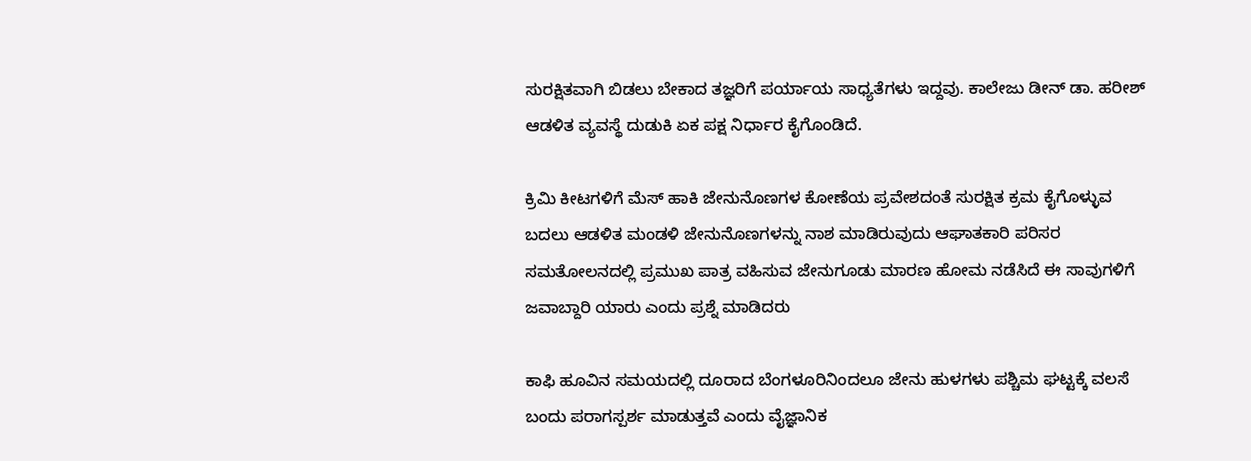ಸುರಕ್ಷಿತವಾಗಿ ಬಿಡಲು ಬೇಕಾದ ತಜ್ಞರಿಗೆ ಪರ್ಯಾಯ ಸಾಧ್ಯತೆಗಳು ಇದ್ದವು. ಕಾಲೇಜು ಡೀನ್ ಡಾ. ಹರೀಶ್ ಆಡಳಿತ ವ್ಯವಸ್ಥೆ ದುಡುಕಿ ಏಕ ಪಕ್ಷ ನಿರ್ಧಾರ ಕೈಗೊಂಡಿದೆ.

ಕ್ರಿಮಿ ಕೀಟಗಳಿಗೆ ಮೆಸ್ ಹಾಕಿ ಜೇನುನೊಣಗಳ ಕೋಣೆಯ ಪ್ರವೇಶದಂತೆ ಸುರಕ್ಷಿತ ಕ್ರಮ ಕೈಗೊಳ್ಳುವ ಬದಲು ಆಡಳಿತ ಮಂಡಳಿ ಜೇನುನೊಣಗಳನ್ನು ನಾಶ ಮಾಡಿರುವುದು ಆಘಾತಕಾರಿ ಪರಿಸರ ಸಮತೋಲನದಲ್ಲಿ ಪ್ರಮುಖ ಪಾತ್ರ ವಹಿಸುವ ಜೇನುಗೂಡು ಮಾರಣ ಹೋಮ ನಡೆಸಿದೆ ಈ ಸಾವುಗಳಿಗೆ ಜವಾಬ್ದಾರಿ ಯಾರು ಎಂದು ಪ್ರಶ್ನೆ ಮಾಡಿದರು

ಕಾಫಿ ಹೂವಿನ ಸಮಯದಲ್ಲಿ ದೂರಾದ ಬೆಂಗಳೂರಿನಿಂದಲೂ ಜೇನು ಹುಳಗಳು ಪಶ್ಚಿಮ ಘಟ್ಟಕ್ಕೆ ವಲಸೆ ಬಂದು ಪರಾಗಸ್ಪರ್ಶ ಮಾಡುತ್ತವೆ ಎಂದು ವೈಜ್ಞಾನಿಕ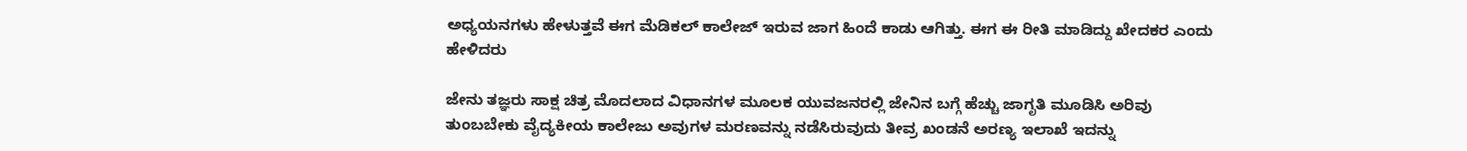ಅಧ್ಯಯನಗಳು ಹೇಳುತ್ತವೆ ಈಗ ಮೆಡಿಕಲ್ ಕಾಲೇಜ್ ಇರುವ ಜಾಗ ಹಿಂದೆ ಕಾಡು ಆಗಿತ್ತು. ಈಗ ಈ ರೀತಿ ಮಾಡಿದ್ದು ಖೇದಕರ ಎಂದು ಹೇಳಿದರು

ಜೇನು ತಜ್ಞರು ಸಾಕ್ಷ ಚಿತ್ರ ಮೊದಲಾದ ವಿಧಾನಗಳ ಮೂಲಕ ಯುವಜನರಲ್ಲಿ ಜೇನಿನ ಬಗ್ಗೆ ಹೆಚ್ಚು ಜಾಗೃತಿ ಮೂಡಿಸಿ ಅರಿವು ತುಂಬಬೇಕು ವೈದ್ಯಕೀಯ ಕಾಲೇಜು ಅವುಗಳ ಮರಣವನ್ನು ನಡೆಸಿರುವುದು ತೀವ್ರ ಖಂಡನೆ ಅರಣ್ಯ ಇಲಾಖೆ ಇದನ್ನು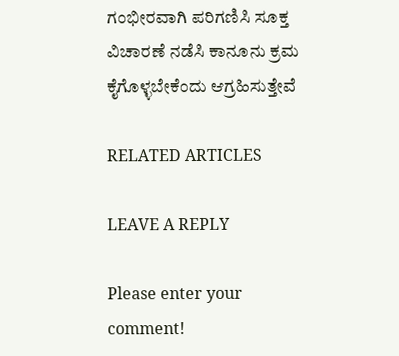ಗಂಭೀರವಾಗಿ ಪರಿಗಣಿಸಿ ಸೂಕ್ತ ವಿಚಾರಣೆ ನಡೆಸಿ ಕಾನೂನು ಕ್ರಮ ಕೈಗೊಳ್ಳಬೇಕೆಂದು ಆಗ್ರಹಿಸುತ್ತೇವೆ

RELATED ARTICLES

LEAVE A REPLY

Please enter your comment!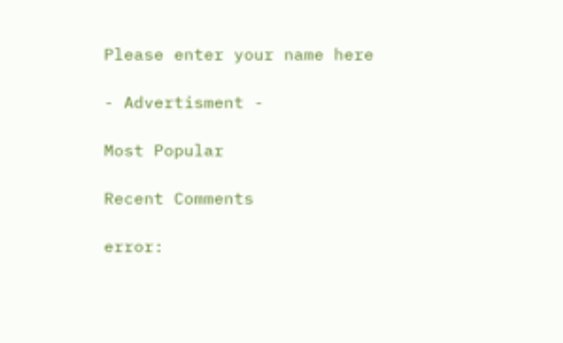Please enter your name here

- Advertisment -

Most Popular

Recent Comments

error: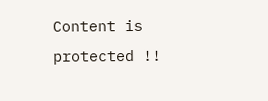Content is protected !!